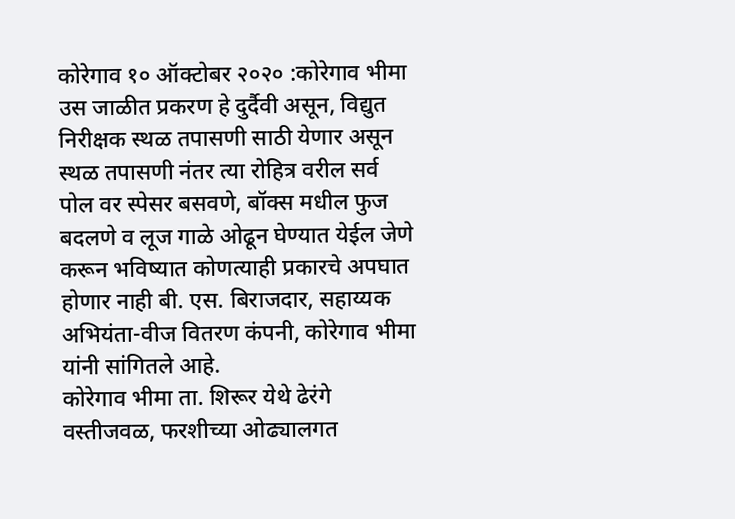कोरेगाव १० ऑक्टोबर २०२० :कोरेगाव भीमा उस जाळीत प्रकरण हे दुर्दैवी असून, विद्युत निरीक्षक स्थळ तपासणी साठी येणार असून स्थळ तपासणी नंतर त्या रोहित्र वरील सर्व पोल वर स्पेसर बसवणे, बॉक्स मधील फुज बदलणे व लूज गाळे ओढून घेण्यात येईल जेणे करून भविष्यात कोणत्याही प्रकारचे अपघात होणार नाही बी. एस. बिराजदार, सहाय्यक अभियंता-वीज वितरण कंपनी, कोरेगाव भीमा यांनी सांगितले आहे.
कोरेगाव भीमा ता. शिरूर येथे ढेरंगे वस्तीजवळ, फरशीच्या ओढ्यालगत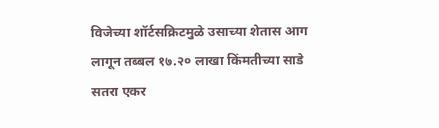विजेच्या शॉर्टसक्रिटमुळे उसाच्या शेतास आग लागून तब्बल १७.२० लाखा किंमतीच्या साडे सतरा एकर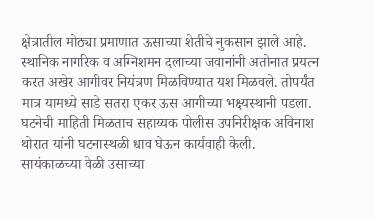क्षेत्रातील मोठ्या प्रमाणात ऊसाच्या शेतीचे नुकसान झाले आहे. स्थानिक नागरिक व अग्निशमन दलाच्या जवानांनी अतोनात प्रयत्न करत अखेर आगीवर नियंत्रण मिळविण्यात यश मिळवले. तोपर्यंत मात्र यामध्ये साडे सतरा एकर ऊस आगीच्या भक्ष्यस्थानी पडला. घटनेची माहिती मिळताच सहाय्यक पोलीस उपनिरीक्षक अविनाश थोरात यांनी घटनास्थळी धाव घेऊन कार्यवाही केली.
सायंकाळच्या वेळी उसाच्या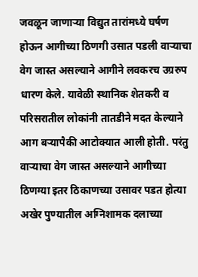जवळून जाणाऱ्या विद्युत तारांमध्ये घर्षण होऊन आगीच्या ठिणगी उसात पडली वाऱ्याचा वेग जास्त असल्याने आगीने लवकरच उग्ररुप धारण केले. यावेळी स्थानिक शेतकरी व परिसरातील लोकांनी तातडीने मदत केल्याने आग बऱ्यापैकी आटोक्यात आली होती. परंतु वाऱ्याचा वेग जास्त असल्याने आगीच्या ठिणग्या इतर ठिकाणच्या उसावर पडत होत्या अखेर पुण्यातील अग्निशामक दलाच्या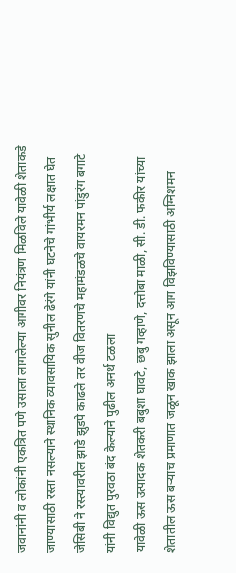जवानांनी व लोकांनी एकत्रित पणे उसाला लागलेल्या आगीवर नियंत्रण मिळविले यावेळी शेताकडे जाण्यासाठी रस्ता नसल्याने स्थानिक व्यावसायिक सुनील ढेरंगे यांनी घटनेचे गांभीर्य लक्षात घेत जेसिबी ने रस्त्यावरील झाडे झुडपे काढले तर वीज वितरणचे महामंडळचे वायरमन पांडुरंग बगाटे यांनी विद्युत पुरवठा बंद केल्याने पुढील अनर्थ टळला
यावेळी ऊस उत्पादक शेतकरी बबुशा घावटे, छबु गव्हाणे, दत्तोबा माळी, सी. डी. फकीर यांच्या शेतातील ऊस बऱ्याच प्रमाणात जळून खाक झाला असून आग विझविण्यासाठी अग्निशमन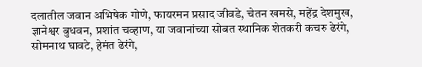दलातील जवान अभिषेक गोणे, फायरमन प्रसाद जीवडे, चेतन खमसे, महेंद्र देशमुख, ज्ञानेश्वर बुधवन, प्रशांत चव्हाण, या जवानांच्या सोबत स्थानिक शेतकरी कचरु ढेरंगे, सोमनाथ घावटे, हेमंत ढेरंगे,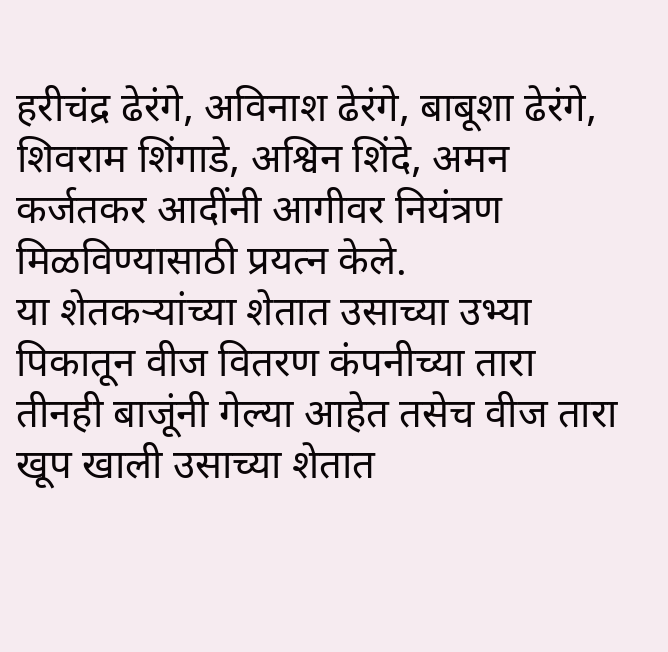हरीचंद्र ढेरंगे, अविनाश ढेरंगे, बाबूशा ढेरंगे, शिवराम शिंगाडे, अश्विन शिंदे, अमन कर्जतकर आदींनी आगीवर नियंत्रण मिळविण्यासाठी प्रयत्न केले.
या शेतकऱ्यांच्या शेतात उसाच्या उभ्या पिकातून वीज वितरण कंपनीच्या तारा तीनही बाजूंनी गेल्या आहेत तसेच वीज तारा खूप खाली उसाच्या शेतात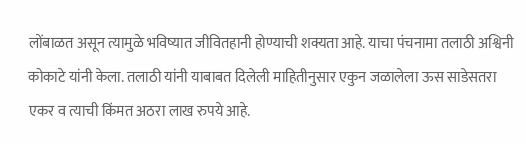लोंबाळत असून त्यामुळे भविष्यात जीवितहानी होण्याची शक्यता आहे. याचा पंचनामा तलाठी अश्विनी कोकाटे यांनी केला. तलाठी यांनी याबाबत दिलेली माहितीनुसार एकुन जळालेला ऊस साडेसतरा एकर व त्याची किंमत अठरा लाख रुपये आहे.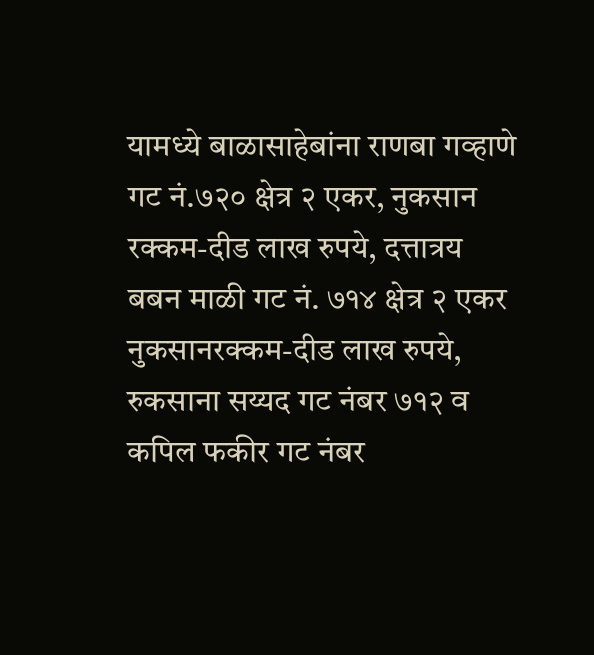यामध्ये बाळासाहेबांना राणबा गव्हाणे गट नं.७२० क्षेत्र २ एकर, नुकसान रक्कम-दीड लाख रुपये, दत्तात्रय बबन माळी गट नं. ७१४ क्षेत्र २ एकर नुकसानरक्कम-दीड लाख रुपये, रुकसाना सय्यद गट नंबर ७१२ व कपिल फकीर गट नंबर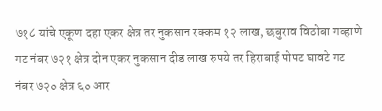७१८ यांचे एकूण दहा एकर क्षेत्र तर नुकसान रक्कम १२ लाख, छबुराव विठोबा गव्हाणे गट नंबर ७२१ क्षेत्र दोन एकर नुकसान दीड लाख रुपये तर हिराबाई पोपट घावटे गट नंबर ७२० क्षेत्र ६० आर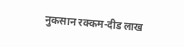नुकसान रक्कम-दीड लाख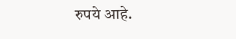रुपये आहे.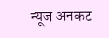न्यूज अनकट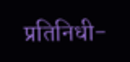प्रतिनिधी-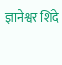ज्ञानेश्वर शिंदे